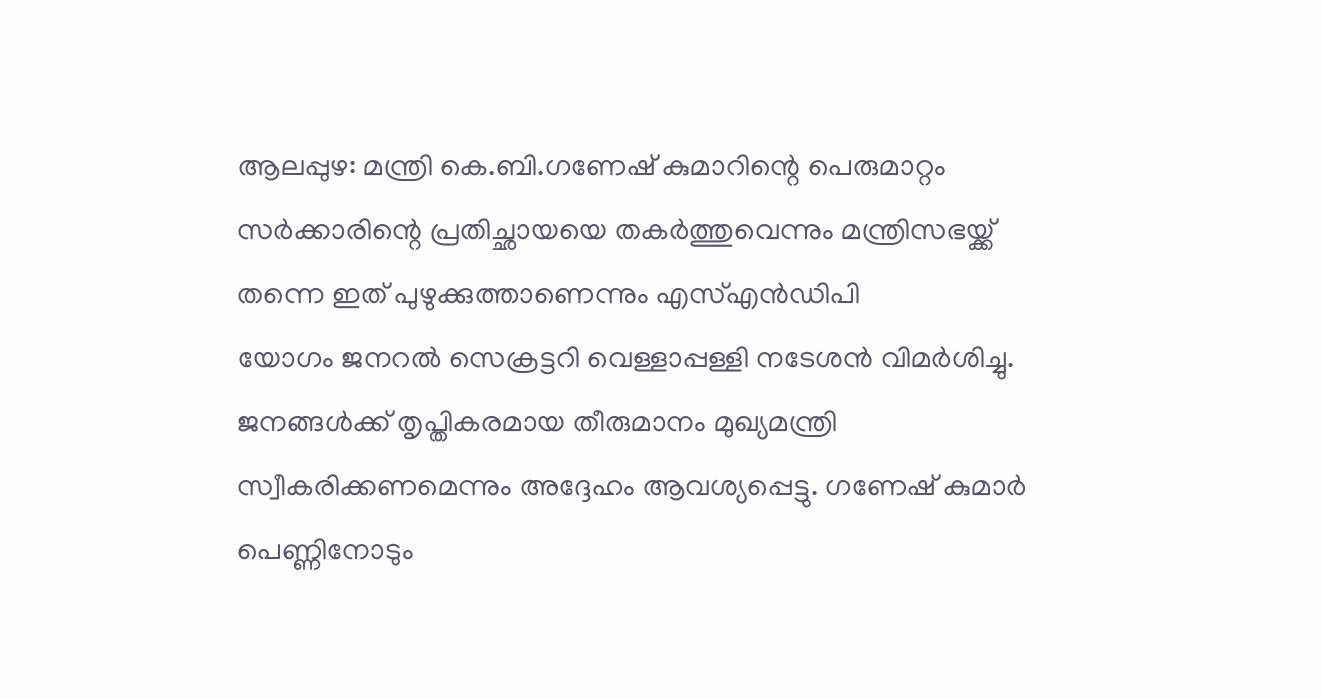ആലപ്പുഴ: മന്ത്രി കെ.ബി.ഗണേഷ് കുമാറിന്റെ പെരുമാറ്റം സർക്കാരിന്റെ പ്രതിച്ഛായയെ തകർത്തുവെന്നും മന്ത്രിസഭയ്ക്ക് തന്നെ ഇത് പുഴുക്കുത്താണെന്നും എസ്എൻഡിപി
യോഗം ജനറൽ സെക്രട്ടറി വെള്ളാപ്പള്ളി നടേശൻ വിമർശിച്ചു. ജനങ്ങൾക്ക് തൃപ്തികരമായ തീരുമാനം മുഖ്യമന്ത്രി സ്വീകരിക്കണമെന്നും അദ്ദേഹം ആവശ്യപ്പെട്ടു. ഗണേഷ് കുമാർ പെണ്ണിനോടും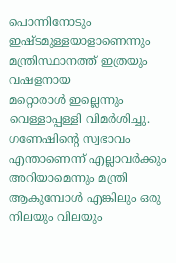പൊന്നിനോടും ഇഷ്ടമുള്ളയാളാണെന്നും മന്ത്രിസ്ഥാനത്ത് ഇത്രയും വഷളനായ
മറ്റൊരാൾ ഇല്ലെന്നും വെള്ളാപ്പള്ളി വിമർശിച്ചു. ഗണേഷിന്റെ സ്വഭാവം എന്താണെന്ന് എല്ലാവർക്കും അറിയാമെന്നും മന്ത്രി ആകുമ്പോൾ എങ്കിലും ഒരു നിലയും വിലയും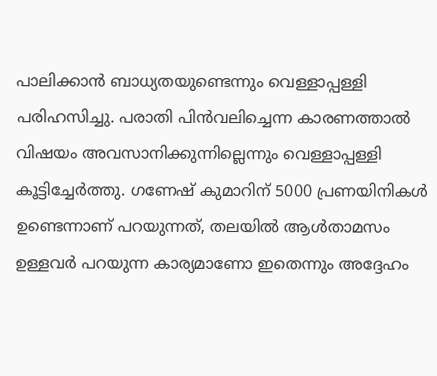പാലിക്കാൻ ബാധ്യതയുണ്ടെന്നും വെള്ളാപ്പള്ളി പരിഹസിച്ചു. പരാതി പിൻവലിച്ചെന്ന കാരണത്താൽ
വിഷയം അവസാനിക്കുന്നില്ലെന്നും വെള്ളാപ്പള്ളി കൂട്ടിച്ചേർത്തു. ഗണേഷ് കുമാറിന് 5000 പ്രണയിനികൾ ഉണ്ടെന്നാണ് പറയുന്നത്, തലയിൽ ആൾതാമസം ഉള്ളവർ പറയുന്ന കാര്യമാണോ ഇതെന്നും അദ്ദേഹം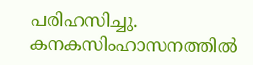പരിഹസിച്ചു. കനകസിംഹാസനത്തിൽ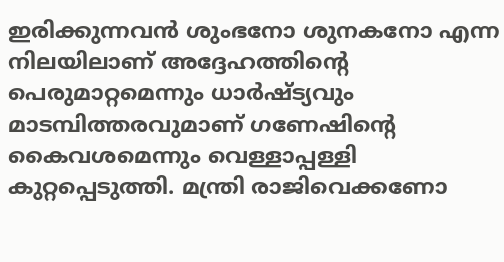ഇരിക്കുന്നവൻ ശുംഭനോ ശുനകനോ എന്ന നിലയിലാണ് അദ്ദേഹത്തിന്റെ പെരുമാറ്റമെന്നും ധാർഷ്ട്യവും മാടമ്പിത്തരവുമാണ് ഗണേഷിന്റെ കൈവശമെന്നും വെള്ളാപ്പള്ളി കുറ്റപ്പെടുത്തി. മന്ത്രി രാജിവെക്കണോ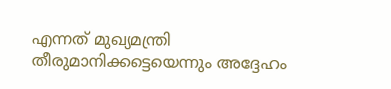എന്നത് മുഖ്യമന്ത്രി തീരുമാനിക്കട്ടെയെന്നും അദ്ദേഹം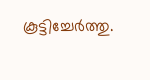കൂട്ടിച്ചേർത്തു.